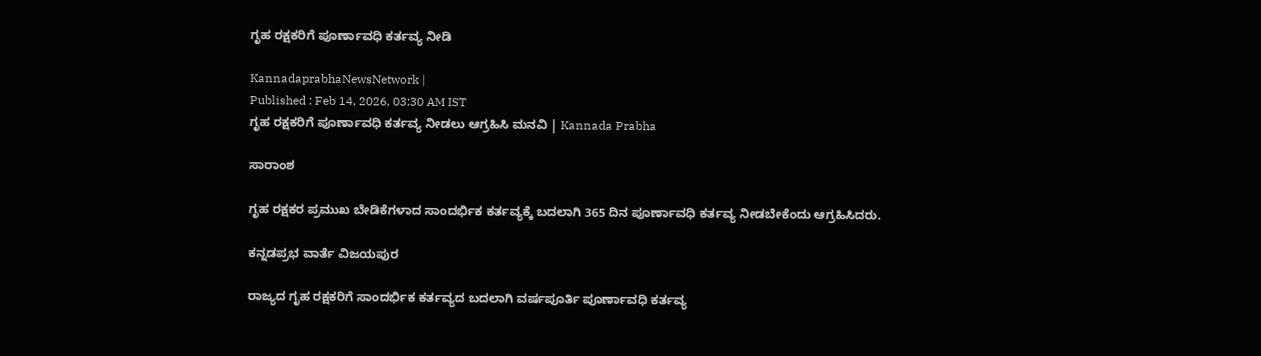ಗೃಹ ರಕ್ಷಕರಿಗೆ ಪೂರ್ಣಾವಧಿ ಕರ್ತವ್ಯ ನೀಡಿ

KannadaprabhaNewsNetwork |
Published : Feb 14, 2026, 03:30 AM IST
ಗೃಹ ರಕ್ಷಕರಿಗೆ ಪೂರ್ಣಾವಧಿ ಕರ್ತವ್ಯ ನೀಡಲು ಆಗ್ರಹಿಸಿ ಮನವಿ | Kannada Prabha

ಸಾರಾಂಶ

ಗೃಹ ರಕ್ಷಕರ ಪ್ರಮುಖ ಬೇಡಿಕೆಗಳಾದ ಸಾಂದರ್ಭಿಕ ಕರ್ತವ್ಯಕ್ಕೆ ಬದಲಾಗಿ 365 ದಿನ ಪೂರ್ಣಾವಧಿ ಕರ್ತವ್ಯ ನೀಡಬೇಕೆಂದು ಆಗ್ರಹಿಸಿದರು.

ಕನ್ನಡಪ್ರಭ ವಾರ್ತೆ ವಿಜಯಪುರ

ರಾಜ್ಯದ ಗೃಹ ರಕ್ಷಕರಿಗೆ ಸಾಂದರ್ಭಿಕ ಕರ್ತವ್ಯದ ಬದಲಾಗಿ ವರ್ಷಪೂರ್ತಿ ಪೂರ್ಣಾವಧಿ ಕರ್ತವ್ಯ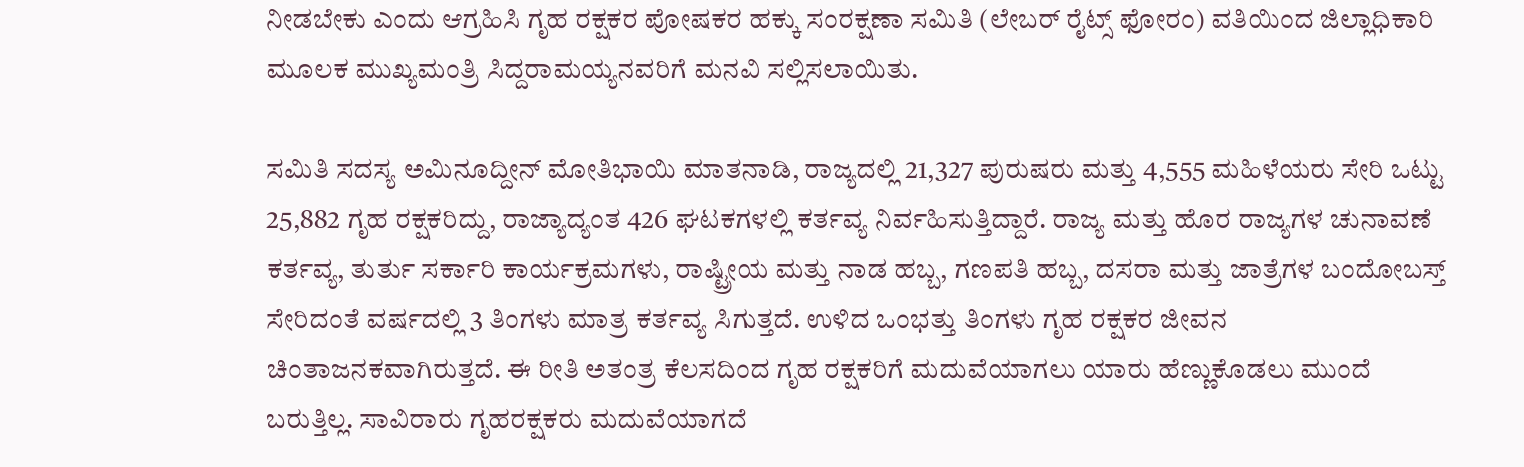ನೀಡಬೇಕು ಎಂದು ಆಗ್ರಹಿಸಿ ಗೃಹ ರಕ್ಷಕರ ಪೋಷಕರ ಹಕ್ಕು ಸಂರಕ್ಷಣಾ ಸಮಿತಿ (ಲೇಬರ್‌ ರೈಟ್ಸ್ ಫೋರಂ) ವತಿಯಿಂದ ಜಿಲ್ಲಾಧಿಕಾರಿ ಮೂಲಕ ಮುಖ್ಯಮಂತ್ರಿ ಸಿದ್ದರಾಮಯ್ಯನವರಿಗೆ ಮನವಿ ಸಲ್ಲಿಸಲಾಯಿತು.

ಸಮಿತಿ ಸದಸ್ಯ ಅಮಿನೂದ್ದೀನ್‌ ಮೋತಿಭಾಯಿ ಮಾತನಾಡಿ, ರಾಜ್ಯದಲ್ಲಿ 21,327 ಪುರುಷರು ಮತ್ತು 4,555 ಮಹಿಳೆಯರು ಸೇರಿ ಒಟ್ಟು 25,882 ಗೃಹ ರಕ್ಷಕರಿದ್ದು, ರಾಜ್ಯಾದ್ಯಂತ 426 ಘಟಕಗಳಲ್ಲಿ ಕರ್ತವ್ಯ ನಿರ್ವಹಿಸುತ್ತಿದ್ದಾರೆ. ರಾಜ್ಯ ಮತ್ತು ಹೊರ ರಾಜ್ಯಗಳ ಚುನಾವಣೆ ಕರ್ತವ್ಯ, ತುರ್ತು ಸರ್ಕಾರಿ ಕಾರ್ಯಕ್ರಮಗಳು, ರಾಷ್ಟ್ರೀಯ ಮತ್ತು ನಾಡ ಹಬ್ಬ, ಗಣಪತಿ ಹಬ್ಬ, ದಸರಾ ಮತ್ತು ಜಾತ್ರೆಗಳ ಬಂದೋಬಸ್ತ್ ಸೇರಿದಂತೆ ವರ್ಷದಲ್ಲಿ 3 ತಿಂಗಳು ಮಾತ್ರ ಕರ್ತವ್ಯ ಸಿಗುತ್ತದೆ. ಉಳಿದ ಒಂಭತ್ತು ತಿಂಗಳು ಗೃಹ ರಕ್ಷಕರ ಜೀವನ ಚಿಂತಾಜನಕವಾಗಿರುತ್ತದೆ. ಈ ರೀತಿ ಅತಂತ್ರ ಕೆಲಸದಿಂದ ಗೃಹ ರಕ್ಷಕರಿಗೆ ಮದುವೆಯಾಗಲು ಯಾರು ಹೆಣ್ಣುಕೊಡಲು ಮುಂದೆ ಬರುತ್ತಿಲ್ಲ. ಸಾವಿರಾರು ಗೃಹರಕ್ಷಕರು ಮದುವೆಯಾಗದೆ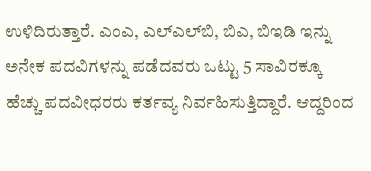ಉಳಿದಿರುತ್ತಾರೆ. ಎಂಎ, ಎಲ್‌ಎಲ್‌ಬಿ, ಬಿಎ, ಬಿಇಡಿ ಇನ್ನು ಅನೇಕ ಪದವಿಗಳನ್ನು ಪಡೆದವರು ಒಟ್ಟು 5 ಸಾವಿರಕ್ಕೂ ಹೆಚ್ಚು ಪದವೀಧರರು ಕರ್ತವ್ಯ ನಿರ್ವಹಿಸುತ್ತಿದ್ದಾರೆ. ಆದ್ದರಿಂದ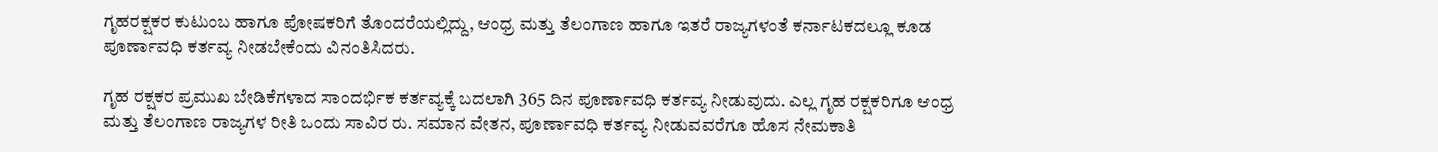ಗೃಹರಕ್ಷಕರ ಕುಟುಂಬ ಹಾಗೂ ಪೋಷಕರಿಗೆ ತೊಂದರೆಯಲ್ಲಿದ್ದು, ಆಂಧ್ರ ಮತ್ತು ತೆಲಂಗಾಣ ಹಾಗೂ ಇತರೆ ರಾಜ್ಯಗಳಂತೆ ಕರ್ನಾಟಕದಲ್ಲೂ ಕೂಡ ಪೂರ್ಣಾವಧಿ ಕರ್ತವ್ಯ ನೀಡಬೇಕೆಂದು ವಿನಂತಿಸಿದರು.

ಗೃಹ ರಕ್ಷಕರ ಪ್ರಮುಖ ಬೇಡಿಕೆಗಳಾದ ಸಾಂದರ್ಭಿಕ ಕರ್ತವ್ಯಕ್ಕೆ ಬದಲಾಗಿ 365 ದಿನ ಪೂರ್ಣಾವಧಿ ಕರ್ತವ್ಯ ನೀಡುವುದು. ಎಲ್ಲ ಗೃಹ ರಕ್ಷಕರಿಗೂ ಆಂಧ್ರ ಮತ್ತು ತೆಲಂಗಾಣ ರಾಜ್ಯಗಳ ರೀತಿ ಒಂದು ಸಾವಿರ ರು. ಸಮಾನ ವೇತನ, ಪೂರ್ಣಾವಧಿ ಕರ್ತವ್ಯ ನೀಡುವವರೆಗೂ ಹೊಸ ನೇಮಕಾತಿ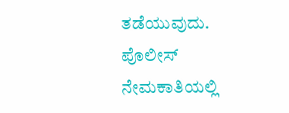ತಡೆಯುವುದು. ಪೊಲೀಸ್ ನೇಮಕಾತಿಯಲ್ಲಿ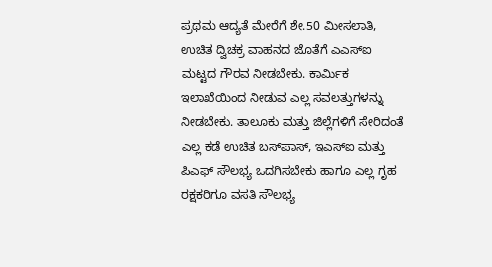ಪ್ರಥಮ ಆದ್ಯತೆ ಮೇರೆಗೆ ಶೇ.50 ಮೀಸಲಾತಿ, ಉಚಿತ ದ್ವಿಚಕ್ರ ವಾಹನದ ಜೊತೆಗೆ ಎಎಸ್ಐ ಮಟ್ಟದ ಗೌರವ ನೀಡಬೇಕು. ಕಾರ್ಮಿಕ ಇಲಾಖೆಯಿಂದ ನೀಡುವ ಎಲ್ಲ ಸವಲತ್ತುಗಳನ್ನು ನೀಡಬೇಕು. ತಾಲೂಕು ಮತ್ತು ಜಿಲ್ಲೆಗಳಿಗೆ ಸೇರಿದಂತೆ ಎಲ್ಲ ಕಡೆ ಉಚಿತ ಬಸ್‌ಪಾಸ್, ಇಎಸ್‌ಐ ಮತ್ತು ಪಿಎಫ್ ಸೌಲಭ್ಯ ಒದಗಿಸಬೇಕು ಹಾಗೂ ಎಲ್ಲ ಗೃಹ ರಕ್ಷಕರಿಗೂ ವಸತಿ ಸೌಲಭ್ಯ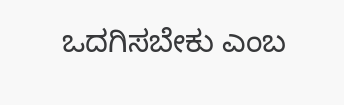ಒದಗಿಸಬೇಕು ಎಂಬ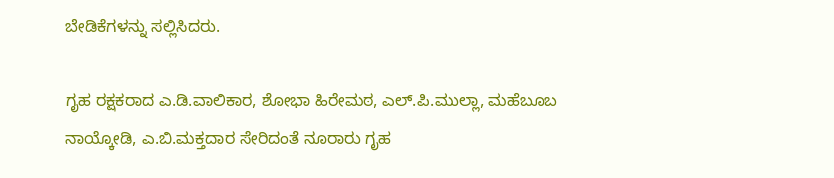ಬೇಡಿಕೆಗಳನ್ನು ಸಲ್ಲಿಸಿದರು.

ಗೃಹ ರಕ್ಷಕರಾದ ಎ.ಡಿ.ವಾಲಿಕಾರ, ಶೋಭಾ ಹಿರೇಮಠ, ಎಲ್.ಪಿ.ಮುಲ್ಲಾ, ಮಹೆಬೂಬ ನಾಯ್ಕೋಡಿ, ಎ.ಬಿ.ಮಕ್ತದಾರ ಸೇರಿದಂತೆ ನೂರಾರು ಗೃಹ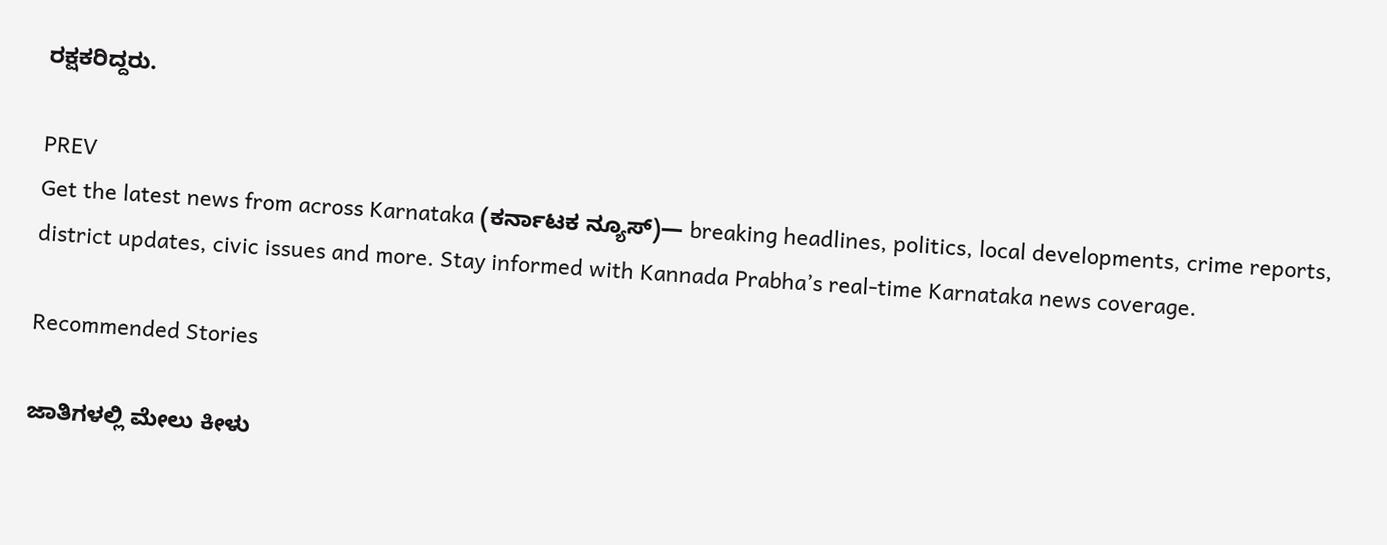ರಕ್ಷಕರಿದ್ದರು.

PREV
Get the latest news from across Karnataka (ಕರ್ನಾಟಕ ನ್ಯೂಸ್)— breaking headlines, politics, local developments, crime reports, district updates, civic issues and more. Stay informed with Kannada Prabha’s real‑time Karnataka news coverage.

Recommended Stories

ಜಾತಿಗಳಲ್ಲಿ ಮೇಲು ಕೀಳು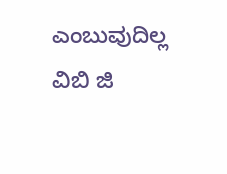ಎಂಬುವುದಿಲ್ಲ
ವಿಬಿ ಜಿ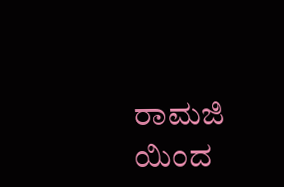ರಾಮಜಿ ಯಿಂದ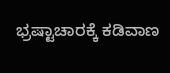ಭ್ರಷ್ಟಾಚಾರಕ್ಕೆ ಕಡಿವಾಣ